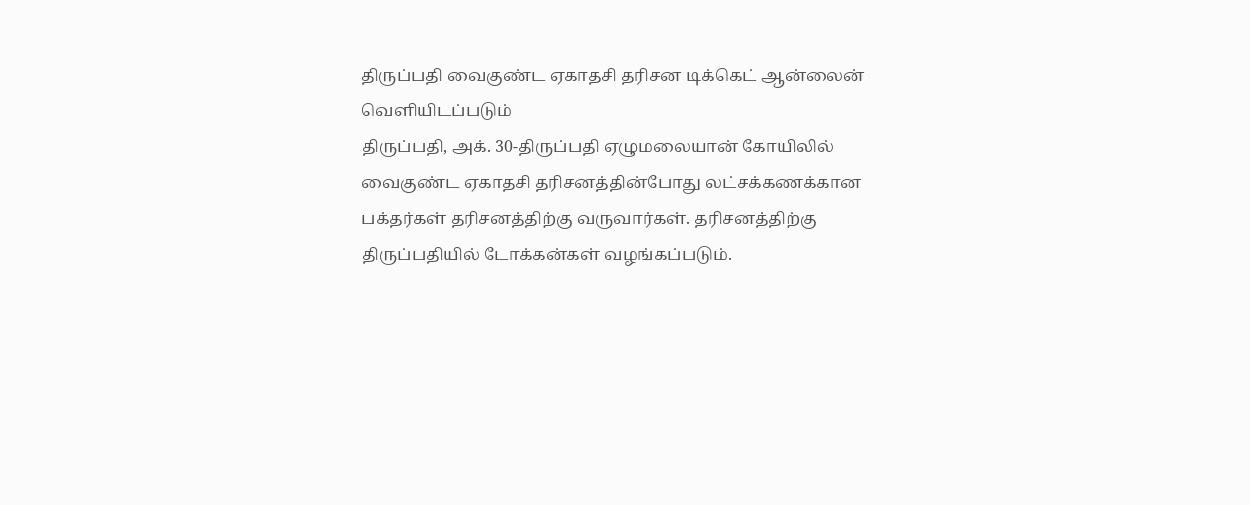திருப்பதி வைகுண்ட ஏகாதசி தரிசன டிக்கெட் ஆன்லைன் வெளியிடப்படும்
திருப்பதி, அக். 30-திருப்பதி ஏழுமலையான் கோயிலில் வைகுண்ட ஏகாதசி தரிசனத்தின்போது லட்சக்கணக்கான பக்தர்கள் தரிசனத்திற்கு வருவார்கள். தரிசனத்திற்கு திருப்பதியில் டோக்கன்கள் வழங்கப்படும்.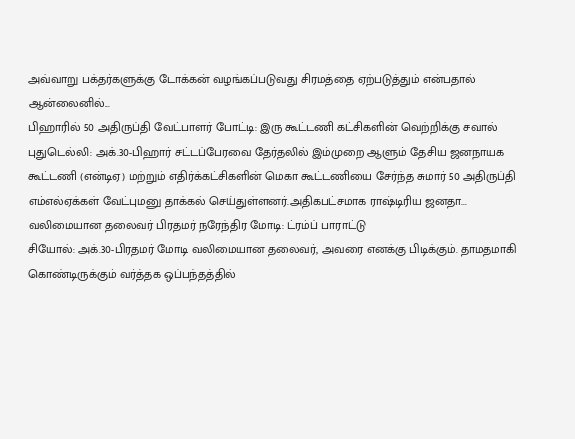அவ்வாறு பக்தர்களுக்கு டோக்கன் வழங்கப்படுவது சிரமத்தை ஏற்படுத்தும் என்பதால் ஆன்லைனில்...
பிஹாரில் 50 அதிருப்தி வேட்பாளர் போட்டி: இரு கூட்டணி கட்சிகளின் வெற்றிக்கு சவால்
புதுடெல்லி: அக்.30-பிஹார் சட்டப்பேரவை தேர்தலில் இம்முறை ஆளும் தேசிய ஜனநாயக கூட்டணி (என்டிஏ) மற்றும் எதிர்க்கட்சிகளின் மெகா கூட்டணியை சேர்ந்த சுமார் 50 அதிருப்தி எம்எல்ஏக்கள் வேட்புமனு தாக்கல் செய்துள்ளனர்.அதிகபட்சமாக ராஷ்டிரிய ஜனதா...
வலிமையான தலைவர் பிரதமர் நரேந்திர மோடி: ட்ரம்ப் பாராட்டு
சியோல்: அக்.30-பிரதமர் மோடி வலிமையான தலைவர், அவரை எனக்கு பிடிக்கும். தாமதமாகி கொண்டிருக்கும் வர்த்தக ஒப்பந்தத்தில்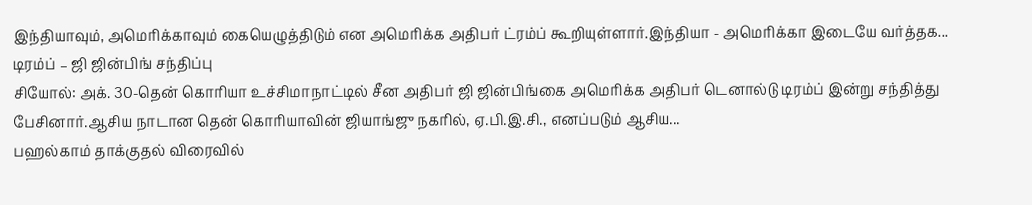இந்தியாவும், அமெரிக்காவும் கையெழுத்திடும் என அமெரிக்க அதிபர் ட்ரம்ப் கூறியுள்ளார்.இந்தியா - அமெரிக்கா இடையே வர்த்தக...
டிரம்ப் – ஜி ஜின்பிங் சந்திப்பு
சியோல்: அக். 30-தென் கொரியா உச்சிமாநாட்டில் சீன அதிபர் ஜி ஜின்பிங்கை அமெரிக்க அதிபர் டெனால்டு டிரம்ப் இன்று சந்தித்து பேசினார்.ஆசிய நாடான தென் கொரியாவின் ஜியாங்ஜு நகரில், ஏ.பி.இ.சி., எனப்படும் ஆசிய...
பஹல்காம் தாக்குதல் விரைவில்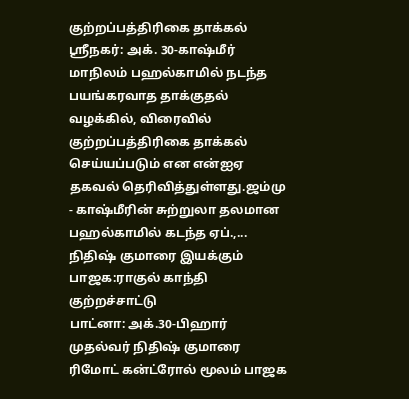குற்றப்பத்திரிகை தாக்கல்
ஸ்ரீநகர்: அக். 30-காஷ்மீர் மாநிலம் பஹல்காமில் நடந்த பயங்கரவாத தாக்குதல் வழக்கில், விரைவில் குற்றப்பத்திரிகை தாக்கல் செய்யப்படும் என என்ஐஏ தகவல் தெரிவித்துள்ளது.ஜம்மு - காஷ்மீரின் சுற்றுலா தலமான பஹல்காமில் கடந்த ஏப்.,...
நிதிஷ் குமாரை இயக்கும் பாஜக:ராகுல் காந்தி குற்றச்சாட்டு
பாட்னா: அக்.30-பிஹார் முதல்வர் நிதிஷ் குமாரை ரிமோட் கன்ட்ரோல் மூலம் பாஜக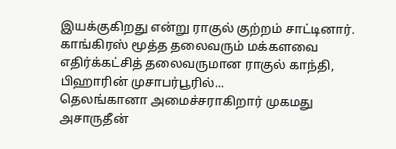இயக்குகிறது என்று ராகுல் குற்றம் சாட்டினார். காங்கிரஸ் மூத்த தலைவரும் மக்களவை எதிர்க்கட்சித் தலைவருமான ராகுல் காந்தி, பிஹாரின் முசாபர்பூரில்...
தெலங்கானா அமைச்சராகிறார் முகமது அசாருதீன்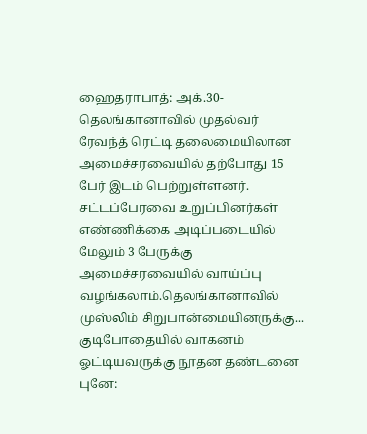ஹைதராபாத்: அக்.30-தெலங்கானாவில் முதல்வர் ரேவந்த் ரெட்டி தலைமையிலான அமைச்சரவையில் தற்போது 15 பேர் இடம் பெற்றுள்ளனர். சட்டப்பேரவை உறுப்பினர்கள் எண்ணிக்கை அடிப்படையில் மேலும் 3 பேருக்கு அமைச்சரவையில் வாய்ப்பு வழங்கலாம்.தெலங்கானாவில் முஸ்லிம் சிறுபான்மையினருக்கு...
குடிபோதையில் வாகனம் ஓட்டியவருக்கு நூதன தண்டனை
புனே: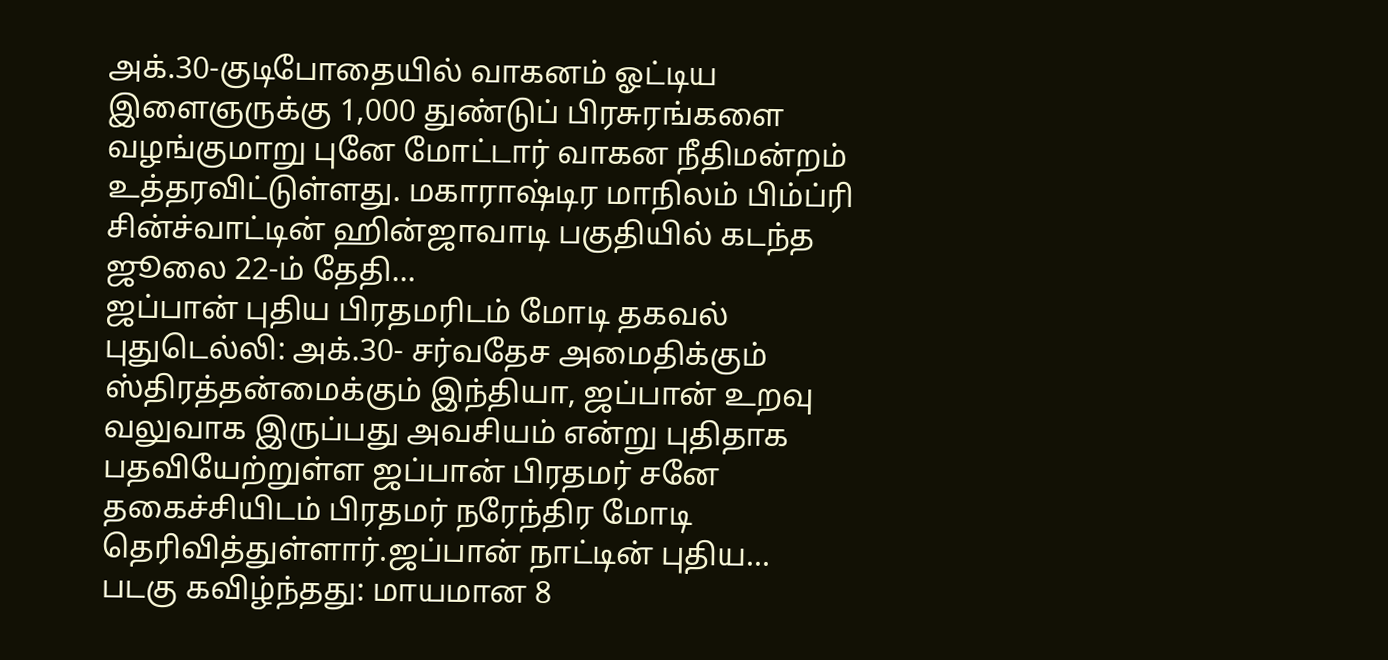அக்.30-குடிபோதையில் வாகனம் ஓட்டிய இளைஞருக்கு 1,000 துண்டுப் பிரசுரங்களை வழங்குமாறு புனே மோட்டார் வாகன நீதிமன்றம் உத்தரவிட்டுள்ளது. மகாராஷ்டிர மாநிலம் பிம்ப்ரி சின்ச்வாட்டின் ஹின்ஜாவாடி பகுதியில் கடந்த ஜூலை 22-ம் தேதி...
ஜப்பான் புதிய பிரதமரிடம் மோடி தகவல்
புதுடெல்லி: அக்.30- சர்வதேச அமைதிக்கும் ஸ்திரத்தன்மைக்கும் இந்தியா, ஜப்பான் உறவு வலுவாக இருப்பது அவசியம் என்று புதிதாக பதவியேற்றுள்ள ஜப்பான் பிரதமர் சனே தகைச்சியிடம் பிரதமர் நரேந்திர மோடி தெரிவித்துள்ளார்.ஜப்பான் நாட்டின் புதிய...
படகு கவிழ்ந்தது: மாயமான 8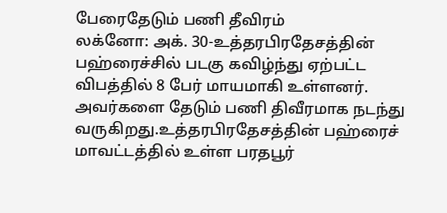பேரைதேடும் பணி தீவிரம்
லக்னோ: அக். 30-உத்தரபிரதேசத்தின் பஹ்ரைச்சில் படகு கவிழ்ந்து ஏற்பட்ட விபத்தில் 8 பேர் மாயமாகி உள்ளனர். அவர்களை தேடும் பணி திவீரமாக நடந்து வருகிறது.உத்தரபிரதேசத்தின் பஹ்ரைச் மாவட்டத்தில் உள்ள பரதபூர்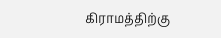கிராமத்திற்கு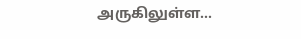அருகிலுள்ள...